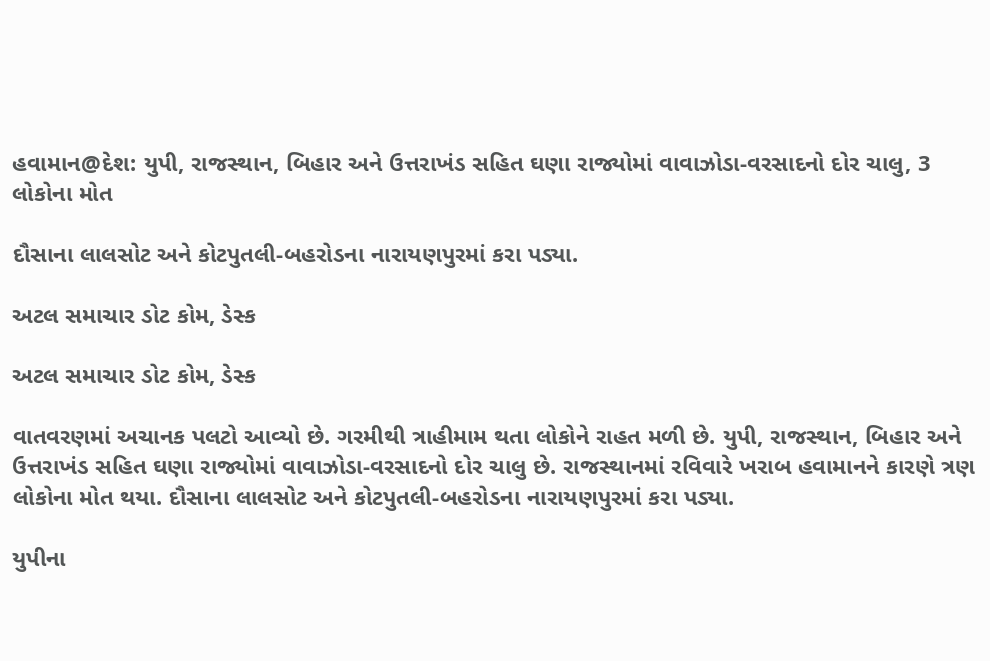હવામાન@દેશ: યુપી, રાજસ્થાન, બિહાર અને ઉત્તરાખંડ સહિત ઘણા રાજ્યોમાં વાવાઝોડા-વરસાદનો દોર ચાલુ, 3 લોકોના મોત

દૌસાના લાલસોટ અને કોટપુતલી-બહરોડના નારાયણપુરમાં કરા પડ્યા.

અટલ સમાચાર ડોટ કોમ, ડેસ્ક

અટલ સમાચાર ડોટ કોમ, ડેસ્ક

વાતવરણમાં અચાનક પલટો આવ્યો છે. ગરમીથી ત્રાહીમામ થતા લોકોને રાહત મળી છે. યુપી, રાજસ્થાન, બિહાર અને ઉત્તરાખંડ સહિત ઘણા રાજ્યોમાં વાવાઝોડા-વરસાદનો દોર ચાલુ છે. રાજસ્થાનમાં રવિવારે ખરાબ હવામાનને કારણે ત્રણ લોકોના મોત થયા. દૌસાના લાલસોટ અને કોટપુતલી-બહરોડના નારાયણપુરમાં કરા પડ્યા.

યુપીના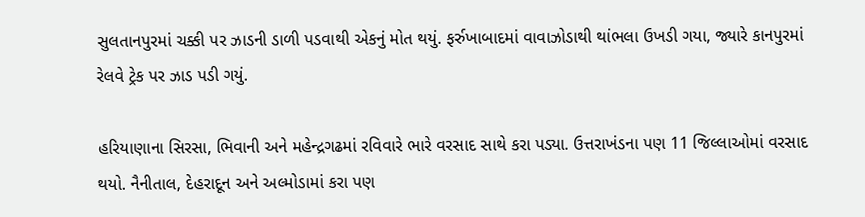સુલતાનપુરમાં ચક્કી પર ઝાડની ડાળી પડવાથી એકનું મોત થયું. ફર્રુખાબાદમાં વાવાઝોડાથી થાંભલા ઉખડી ગયા, જ્યારે કાનપુરમાં રેલવે ટ્રેક પર ઝાડ પડી ગયું.

હરિયાણાના સિરસા, ભિવાની અને મહેન્દ્રગઢમાં રવિવારે ભારે વરસાદ સાથે કરા પડ્યા. ઉત્તરાખંડના પણ 11 જિલ્લાઓમાં વરસાદ થયો. નૈનીતાલ, દેહરાદૂન અને અલ્મોડામાં કરા પણ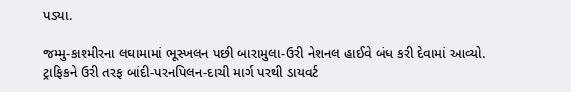પડ્યા.

જમ્મુ-કાશ્મીરના લઘામામાં ભૂસ્ખલન પછી બારામુલા-ઉરી નેશનલ હાઈવે બંધ કરી દેવામાં આવ્યો. ટ્રાફિકને ઉરી તરફ બાંદી-પરનપિલન-દાચી માર્ગ પરથી ડાયવર્ટ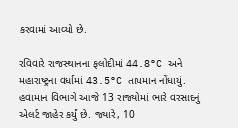કરવામાં આવ્યો છે.

રવિવારે રાજસ્થાનના ફલોદીમાં 44.8°C અને મહારાષ્ટ્રના વર્ધામાં 43.5°C તાપમાન નોંધાયું. હવામાન વિભાગે આજે 13 રાજ્યોમાં ભારે વરસાદનું એલર્ટ જાહેર કર્યું છે. જ્યારે, 10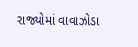રાજ્યોમાં વાવાઝોડા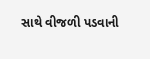સાથે વીજળી પડવાની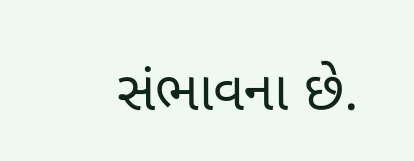સંભાવના છે.